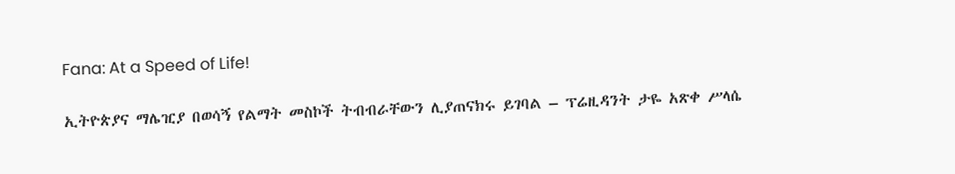Fana: At a Speed of Life!

ኢትዮጵያና ማሌዢያ በወሳኝ የልማት መስኮች ትብብራቸውን ሊያጠናክሩ ይገባል – ፕሬዚዳንት ታዬ አጽቀ ሥላሴ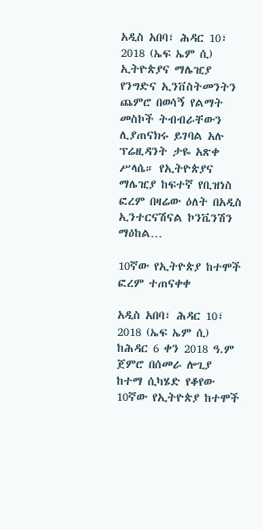አዲስ አበባ፣ ሕዳር 10፣ 2018 (ኤፍ ኤም ሲ) ኢትዮጵያና ማሌዢያ የንግድና ኢንቨስትመንትን ጨምሮ በወሳኝ የልማት መስኮች ትብብራቸውን ሊያጠናክሩ ይገባል አሉ ፕሬዚዳንት ታዬ አጽቀ ሥላሴ። የኢትዮጵያና ማሌዢያ ከፍተኛ የቢዝነስ ፎረም በዛሬው ዕለት በአዲስ ኢንተርናሽናል ኮንቬንሽን ማዕከል…

10ኛው የኢትዮጵያ ከተሞች ፎረም ተጠናቀቀ

አዲስ አበባ፣ ሕዳር 10፣ 2018 (ኤፍ ኤም ሲ) ከሕዳር 6 ቀን 2018 ዓ.ም ጀምሮ በሰመራ ሎጊያ ከተማ ሲካሄድ የቆየው 10ኛው የኢትዮጵያ ከተሞች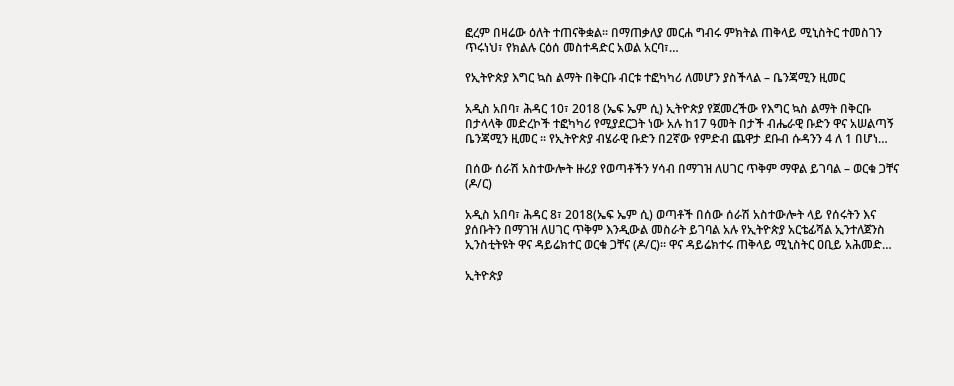ፎረም በዛሬው ዕለት ተጠናቅቋል፡፡ በማጠቃለያ መርሐ ግብሩ ምክትል ጠቅላይ ሚኒስትር ተመስገን ጥሩነህ፣ የክልሉ ርዕሰ መስተዳድር አወል አርባ፣…

የኢትዮጵያ እግር ኳስ ልማት በቅርቡ ብርቱ ተፎካካሪ ለመሆን ያስችላል – ቤንጃሚን ዚመር

አዲስ አበባ፣ ሕዳር 10፣ 2018 (ኤፍ ኤም ሲ) ኢትዮጵያ የጀመረችው የእግር ኳስ ልማት በቅርቡ በታላላቅ መድረኮች ተፎካካሪ የሚያደርጋት ነው አሉ ከ17 ዓመት በታች ብሔራዊ ቡድን ዋና አሠልጣኝ ቤንጃሚን ዚመር ፡፡ የኢትዮጵያ ብሄራዊ ቡድን በ2ኛው የምድብ ጨዋታ ደቡብ ሱዳንን 4 ለ 1 በሆነ…

በሰው ሰራሽ አስተውሎት ዙሪያ የወጣቶችን ሃሳብ በማገዝ ለሀገር ጥቅም ማዋል ይገባል – ወርቁ ጋቸና (ዶ/ር)

አዲስ አበባ፣ ሕዳር 8፣ 2018(ኤፍ ኤም ሲ) ወጣቶች በሰው ሰራሽ አስተውሎት ላይ የሰሩትን እና ያሰቡትን በማገዝ ለሀገር ጥቅም እንዲውል መስራት ይገባል አሉ የኢትዮጵያ አርቴፊሻል ኢንተለጀንስ ኢንስቲትዩት ዋና ዳይሬክተር ወርቁ ጋቸና (ዶ/ር)። ዋና ዳይሬክተሩ ጠቅላይ ሚኒስትር ዐቢይ አሕመድ…

ኢትዮጵያ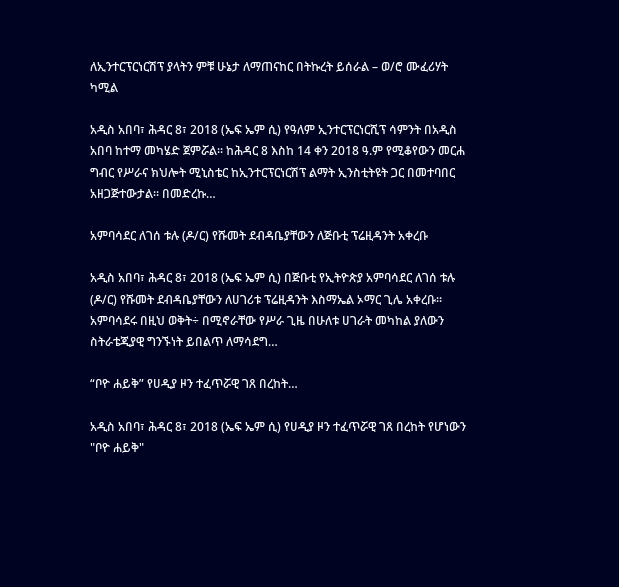ለኢንተርፕርነርሽፕ ያላትን ምቹ ሁኔታ ለማጠናከር በትኩረት ይሰራል – ወ/ሮ ሙፈሪሃት ካሚል

አዲስ አበባ፣ ሕዳር 8፣ 2018 (ኤፍ ኤም ሲ) የዓለም ኢንተርፕርነርሺፕ ሳምንት በአዲስ አበባ ከተማ መካሄድ ጀምሯል፡፡ ከሕዳር 8 እስከ 14 ቀን 2018 ዓ.ም የሚቆየውን መርሐ ግብር የሥራና ክህሎት ሚኒስቴር ከኢንተርፕርነርሽፕ ልማት ኢንስቲትዩት ጋር በመተባበር አዘጋጅተውታል፡፡ በመድረኩ…

አምባሳደር ለገሰ ቱሉ (ዶ/ር) የሹመት ደብዳቤያቸውን ለጅቡቲ ፕሬዚዳንት አቀረቡ

አዲስ አበባ፣ ሕዳር 8፣ 2018 (ኤፍ ኤም ሲ) በጅቡቲ የኢትዮጵያ አምባሳደር ለገሰ ቱሉ (ዶ/ር) የሹመት ደብዳቤያቸውን ለሀገሪቱ ፕሬዚዳንት እስማኤል ኦማር ጊሌ አቀረቡ። አምባሳደሩ በዚህ ወቅት÷ በሚኖራቸው የሥራ ጊዜ በሁለቱ ሀገራት መካከል ያለውን ስትራቴጂያዊ ግንኙነት ይበልጥ ለማሳደግ…

“ቦዮ ሐይቅ” የሀዲያ ዞን ተፈጥሯዊ ገጸ በረከት…

አዲስ አበባ፣ ሕዳር 8፣ 2018 (ኤፍ ኤም ሲ) የሀዲያ ዞን ተፈጥሯዊ ገጸ በረከት የሆነውን "ቦዮ ሐይቅ"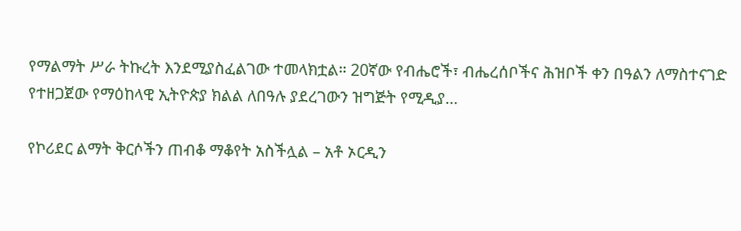የማልማት ሥራ ትኩረት እንደሚያስፈልገው ተመላክቷል። 20ኛው የብሔሮች፣ ብሔረሰቦችና ሕዝቦች ቀን በዓልን ለማስተናገድ የተዘጋጀው የማዕከላዊ ኢትዮጵያ ክልል ለበዓሉ ያደረገውን ዝግጅት የሚዲያ…

የኮሪደር ልማት ቅርሶችን ጠብቆ ማቆየት አስችሏል – አቶ ኦርዲን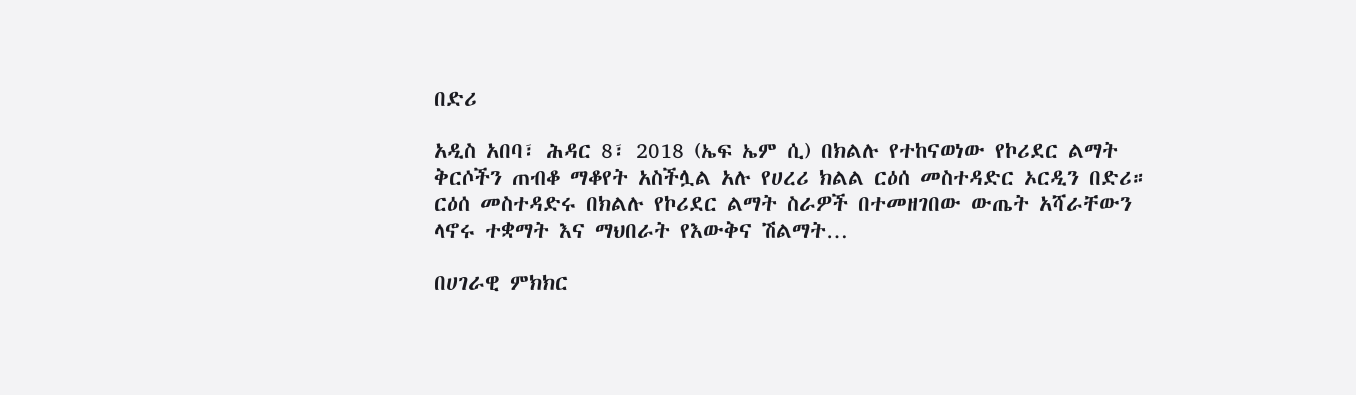በድሪ

አዲስ አበባ፣ ሕዳር 8፣ 2018 (ኤፍ ኤም ሲ) በክልሉ የተከናወነው የኮሪደር ልማት ቅርሶችን ጠብቆ ማቆየት አስችሏል አሉ የሀረሪ ክልል ርዕሰ መስተዳድር ኦርዲን በድሪ። ርዕሰ መስተዳድሩ በክልሉ የኮሪደር ልማት ስራዎች በተመዘገበው ውጤት አሻራቸውን ላኖሩ ተቋማት እና ማህበራት የእውቅና ሽልማት…

በሀገራዊ ምክክር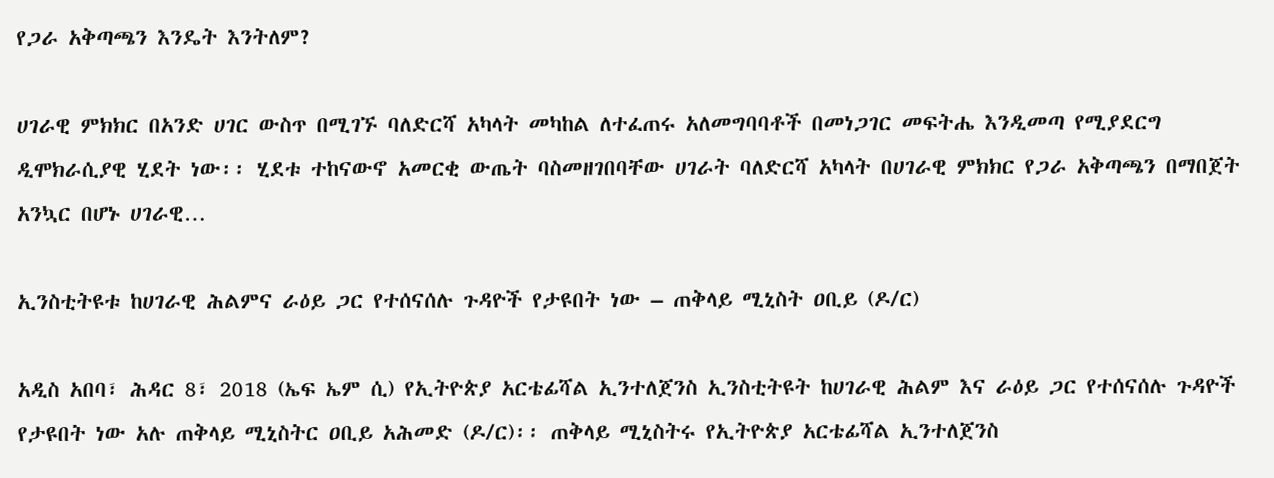የጋራ አቅጣጫን እንዴት እንትለም?

ሀገራዊ ምክክር በአንድ ሀገር ውስጥ በሚገኙ ባለድርሻ አካላት መካከል ለተፈጠሩ አለመግባባቶች በመነጋገር መፍትሔ እንዲመጣ የሚያደርግ ዲሞክራሲያዊ ሂደት ነው፡፡ ሂደቱ ተከናውኖ አመርቂ ውጤት ባስመዘገበባቸው ሀገራት ባለድርሻ አካላት በሀገራዊ ምክክር የጋራ አቅጣጫን በማበጀት አንኳር በሆኑ ሀገራዊ…

ኢንስቲትዩቱ ከሀገራዊ ሕልምና ራዕይ ጋር የተሰናሰሉ ጉዳዮች የታዩበት ነው – ጠቅላይ ሚኒስት ዐቢይ (ዶ/ር)

አዲስ አበባ፣ ሕዳር 8፣ 2018 (ኤፍ ኤም ሲ) የኢትዮጵያ አርቴፊሻል ኢንተለጀንስ ኢንስቲትዩት ከሀገራዊ ሕልም እና ራዕይ ጋር የተሰናሰሉ ጉዳዮች የታዩበት ነው አሉ ጠቅላይ ሚኒስትር ዐቢይ አሕመድ (ዶ/ር)፡፡ ጠቅላይ ሚኒስትሩ የኢትዮጵያ አርቴፊሻል ኢንተለጀንስ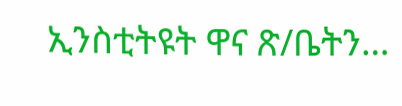ኢንስቲትዩት ዋና ጽ/ቤትን…